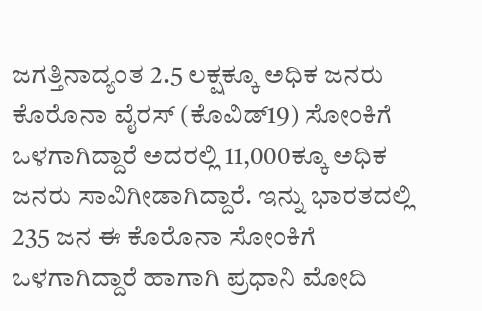ಜಗತ್ತಿನಾದ್ಯಂತ 2.5 ಲಕ್ಷಕ್ಕೂ ಅಧಿಕ ಜನರು ಕೊರೊನಾ ವೈರಸ್ (ಕೊವಿಡ್19) ಸೋಂಕಿಗೆ ಒಳಗಾಗಿದ್ದಾರೆ ಅದರಲ್ಲಿ 11,000ಕ್ಕೂ ಅಧಿಕ ಜನರು ಸಾವಿಗೀಡಾಗಿದ್ದಾರೆ. ಇನ್ನು ಭಾರತದಲ್ಲಿ 235 ಜನ ಈ ಕೊರೊನಾ ಸೋಂಕಿಗೆ ಒಳಗಾಗಿದ್ದಾರೆ ಹಾಗಾಗಿ ಪ್ರಧಾನಿ ಮೋದಿ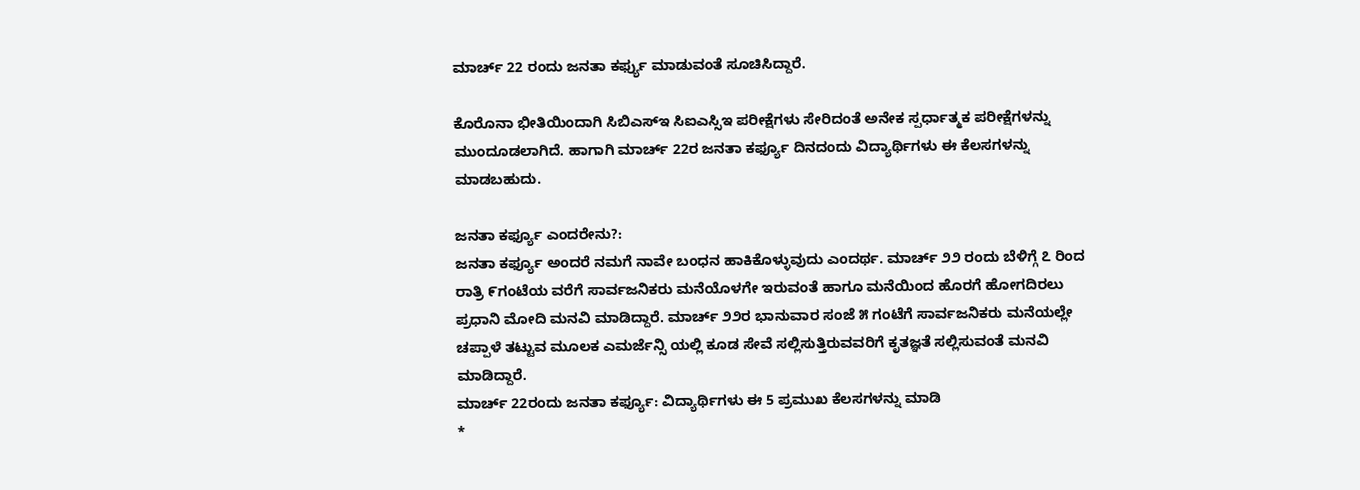ಮಾರ್ಚ್ 22 ರಂದು ಜನತಾ ಕರ್ಫ್ಯು ಮಾಡುವಂತೆ ಸೂಚಿಸಿದ್ದಾರೆ.

ಕೊರೊನಾ ಭೀತಿಯಿಂದಾಗಿ ಸಿಬಿಎಸ್ಇ ಸಿಐಎಸ್ಸಿಇ ಪರೀಕ್ಷೆಗಳು ಸೇರಿದಂತೆ ಅನೇಕ ಸ್ಪರ್ಧಾತ್ಮಕ ಪರೀಕ್ಷೆಗಳನ್ನು ಮುಂದೂಡಲಾಗಿದೆ. ಹಾಗಾಗಿ ಮಾರ್ಚ್ 22ರ ಜನತಾ ಕರ್ಫ್ಯೂ ದಿನದಂದು ವಿದ್ಯಾರ್ಥಿಗಳು ಈ ಕೆಲಸಗಳನ್ನು ಮಾಡಬಹುದು.

ಜನತಾ ಕರ್ಫ್ಯೂ ಎಂದರೇನು?:
ಜನತಾ ಕರ್ಫ್ಯೂ ಅಂದರೆ ನಮಗೆ ನಾವೇ ಬಂಧನ ಹಾಕಿಕೊಳ್ಳುವುದು ಎಂದರ್ಥ. ಮಾರ್ಚ್ ೨೨ ರಂದು ಬೆಳಿಗ್ಗೆ ೭ ರಿಂದ ರಾತ್ರಿ ೯ಗಂಟೆಯ ವರೆಗೆ ಸಾರ್ವಜನಿಕರು ಮನೆಯೊಳಗೇ ಇರುವಂತೆ ಹಾಗೂ ಮನೆಯಿಂದ ಹೊರಗೆ ಹೋಗದಿರಲು ಪ್ರಧಾನಿ ಮೋದಿ ಮನವಿ ಮಾಡಿದ್ದಾರೆ. ಮಾರ್ಚ್ ೨೨ರ ಭಾನುವಾರ ಸಂಜೆ ೫ ಗಂಟೆಗೆ ಸಾರ್ವಜನಿಕರು ಮನೆಯಲ್ಲೇ ಚಪ್ಪಾಳೆ ತಟ್ಟುವ ಮೂಲಕ ಎಮರ್ಜೆನ್ಸಿ ಯಲ್ಲಿ ಕೂಡ ಸೇವೆ ಸಲ್ಲಿಸುತ್ತಿರುವವರಿಗೆ ಕೃತಜ್ಞತೆ ಸಲ್ಲಿಸುವಂತೆ ಮನವಿ ಮಾಡಿದ್ದಾರೆ.
ಮಾರ್ಚ್ 22ರಂದು ಜನತಾ ಕರ್ಫ್ಯೂ: ವಿದ್ಯಾರ್ಥಿಗಳು ಈ 5 ಪ್ರಮುಖ ಕೆಲಸಗಳನ್ನು ಮಾಡಿ
*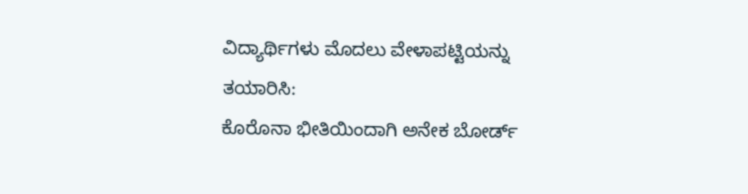ವಿದ್ಯಾರ್ಥಿಗಳು ಮೊದಲು ವೇಳಾಪಟ್ಟಿಯನ್ನು ತಯಾರಿಸಿ:
ಕೊರೊನಾ ಭೀತಿಯಿಂದಾಗಿ ಅನೇಕ ಬೋರ್ಡ್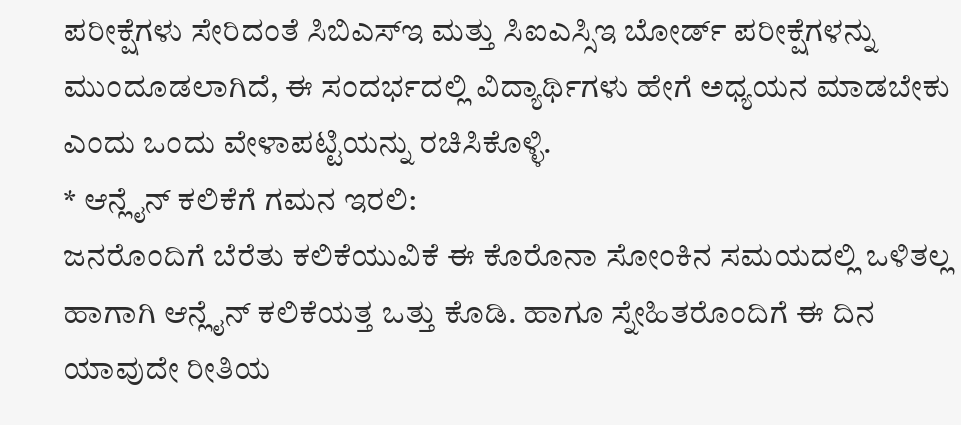ಪರೀಕ್ಷೆಗಳು ಸೇರಿದಂತೆ ಸಿಬಿಎಸ್ಇ ಮತ್ತು ಸಿಐಎಸ್ಸಿಇ ಬೋರ್ಡ್ ಪರೀಕ್ಷೆಗಳನ್ನು ಮುಂದೂಡಲಾಗಿದೆ, ಈ ಸಂದರ್ಭದಲ್ಲಿ ವಿದ್ಯಾರ್ಥಿಗಳು ಹೇಗೆ ಅಧ್ಯಯನ ಮಾಡಬೇಕು ಎಂದು ಒಂದು ವೇಳಾಪಟ್ಟಿಯನ್ನು ರಚಿಸಿಕೊಳ್ಳಿ.
* ಆನ್ಲೈನ್ ಕಲಿಕೆಗೆ ಗಮನ ಇರಲಿ:
ಜನರೊಂದಿಗೆ ಬೆರೆತು ಕಲಿಕೆಯುವಿಕೆ ಈ ಕೊರೊನಾ ಸೋಂಕಿನ ಸಮಯದಲ್ಲಿ ಒಳಿತಲ್ಲ ಹಾಗಾಗಿ ಆನ್ಲೈನ್ ಕಲಿಕೆಯತ್ತ ಒತ್ತು ಕೊಡಿ. ಹಾಗೂ ಸ್ನೇಹಿತರೊಂದಿಗೆ ಈ ದಿನ ಯಾವುದೇ ರೀತಿಯ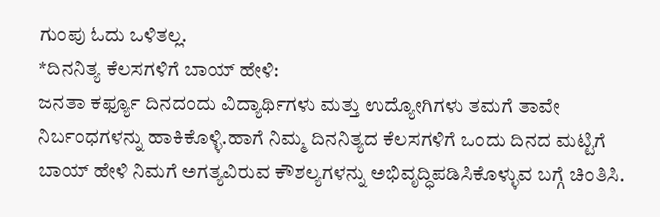ಗುಂಪು ಓದು ಒಳಿತಲ್ಲ.
*ದಿನನಿತ್ಯ ಕೆಲಸಗಳಿಗೆ ಬಾಯ್ ಹೇಳಿ:
ಜನತಾ ಕರ್ಫ್ಯೂ ದಿನದಂದು ವಿದ್ಯಾರ್ಥಿಗಳು ಮತ್ತು ಉದ್ಯೋಗಿಗಳು ತಮಗೆ ತಾವೇ ನಿರ್ಬಂಧಗಳನ್ನು ಹಾಕಿಕೊಳ್ಳಿ.ಹಾಗೆ ನಿಮ್ಮ ದಿನನಿತ್ಯದ ಕೆಲಸಗಳಿಗೆ ಒಂದು ದಿನದ ಮಟ್ಟಿಗೆ ಬಾಯ್ ಹೇಳಿ ನಿಮಗೆ ಅಗತ್ಯವಿರುವ ಕೌಶಲ್ಯಗಳನ್ನು ಅಭಿವೃದ್ಧಿಪಡಿಸಿಕೊಳ್ಳುವ ಬಗ್ಗೆ ಚಿಂತಿಸಿ.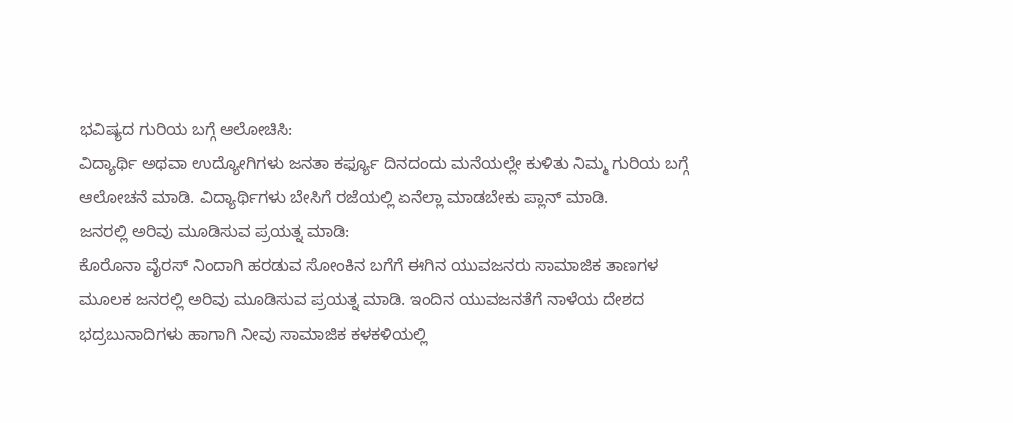ಭವಿಷ್ಯದ ಗುರಿಯ ಬಗ್ಗೆ ಆಲೋಚಿಸಿ:
ವಿದ್ಯಾರ್ಥಿ ಅಥವಾ ಉದ್ಯೋಗಿಗಳು ಜನತಾ ಕರ್ಫ್ಯೂ ದಿನದಂದು ಮನೆಯಲ್ಲೇ ಕುಳಿತು ನಿಮ್ಮ ಗುರಿಯ ಬಗ್ಗೆ ಆಲೋಚನೆ ಮಾಡಿ. ವಿದ್ಯಾರ್ಥಿಗಳು ಬೇಸಿಗೆ ರಜೆಯಲ್ಲಿ ಏನೆಲ್ಲಾ ಮಾಡಬೇಕು ಪ್ಲಾನ್ ಮಾಡಿ.
ಜನರಲ್ಲಿ ಅರಿವು ಮೂಡಿಸುವ ಪ್ರಯತ್ನ ಮಾಡಿ:
ಕೊರೊನಾ ವೈರಸ್ ನಿಂದಾಗಿ ಹರಡುವ ಸೋಂಕಿನ ಬಗೆಗೆ ಈಗಿನ ಯುವಜನರು ಸಾಮಾಜಿಕ ತಾಣಗಳ ಮೂಲಕ ಜನರಲ್ಲಿ ಅರಿವು ಮೂಡಿಸುವ ಪ್ರಯತ್ನ ಮಾಡಿ. ಇಂದಿನ ಯುವಜನತೆಗೆ ನಾಳೆಯ ದೇಶದ ಭದ್ರಬುನಾದಿಗಳು ಹಾಗಾಗಿ ನೀವು ಸಾಮಾಜಿಕ ಕಳಕಳಿಯಲ್ಲಿ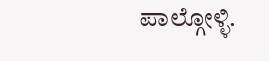ಪಾಲ್ಗೋಳ್ಳಿ.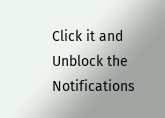Click it and Unblock the Notifications